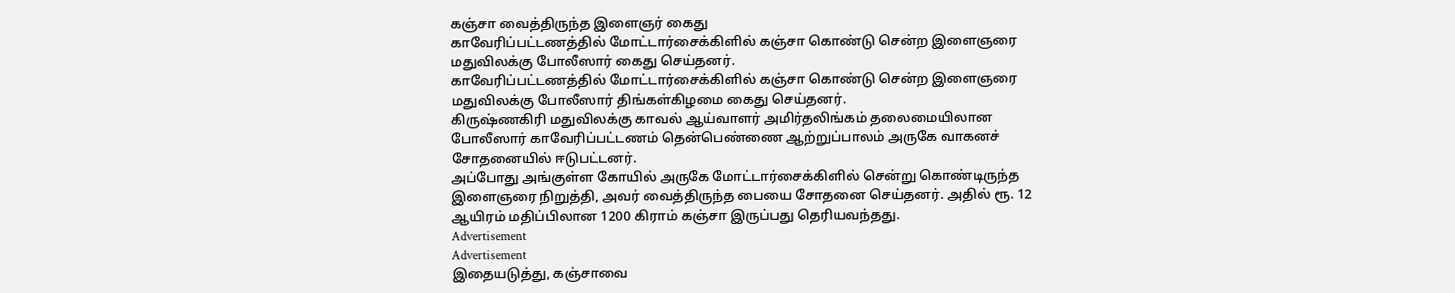கஞ்சா வைத்திருந்த இளைஞர் கைது
காவேரிப்பட்டணத்தில் மோட்டார்சைக்கிளில் கஞ்சா கொண்டு சென்ற இளைஞரை மதுவிலக்கு போலீஸார் கைது செய்தனர்.
காவேரிப்பட்டணத்தில் மோட்டார்சைக்கிளில் கஞ்சா கொண்டு சென்ற இளைஞரை மதுவிலக்கு போலீஸார் திங்கள்கிழமை கைது செய்தனர்.
கிருஷ்ணகிரி மதுவிலக்கு காவல் ஆய்வாளர் அமிர்தலிங்கம் தலைமையிலான போலீஸார் காவேரிப்பட்டணம் தென்பெண்ணை ஆற்றுப்பாலம் அருகே வாகனச் சோதனையில் ஈடுபட்டனர்.
அப்போது அங்குள்ள கோயில் அருகே மோட்டார்சைக்கிளில் சென்று கொண்டிருந்த இளைஞரை நிறுத்தி, அவர் வைத்திருந்த பையை சோதனை செய்தனர். அதில் ரூ. 12 ஆயிரம் மதிப்பிலான 1200 கிராம் கஞ்சா இருப்பது தெரியவந்தது.
Advertisement
Advertisement
இதையடுத்து, கஞ்சாவை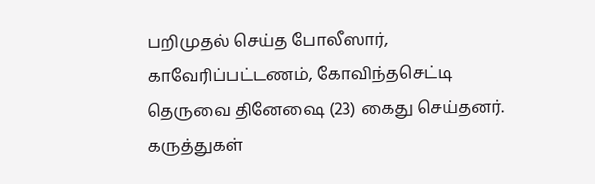பறிமுதல் செய்த போலீஸார், காவேரிப்பட்டணம், கோவிந்தசெட்டி தெருவை தினேஷை (23) கைது செய்தனர்.
கருத்துகள்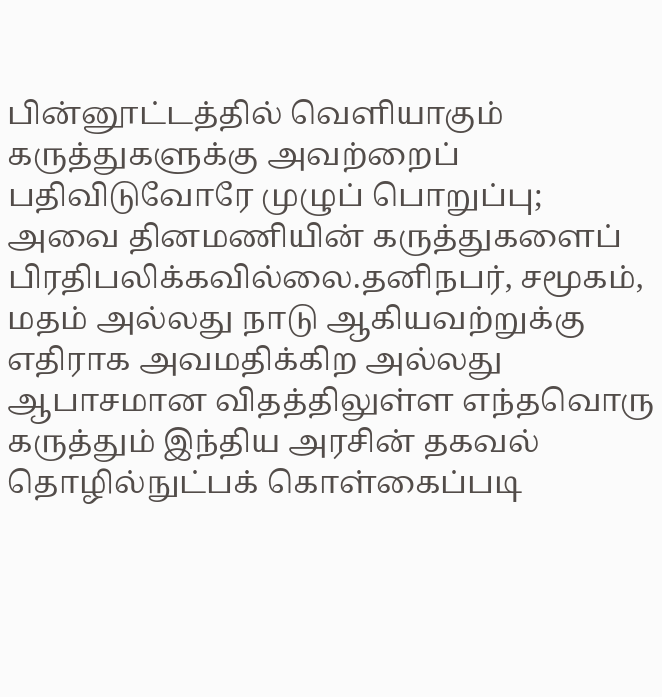பின்னூட்டத்தில் வெளியாகும் கருத்துகளுக்கு அவற்றைப் பதிவிடுவோரே முழுப் பொறுப்பு; அவை தினமணியின் கருத்துகளைப் பிரதிபலிக்கவில்லை.தனிநபர், சமூகம், மதம் அல்லது நாடு ஆகியவற்றுக்கு எதிராக அவமதிக்கிற அல்லது ஆபாசமான விதத்திலுள்ள எந்தவொரு கருத்தும் இந்திய அரசின் தகவல் தொழில்நுட்பக் கொள்கைப்படி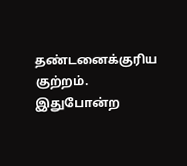தண்டனைக்குரிய குற்றம். இதுபோன்ற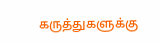கருத்துகளுக்கு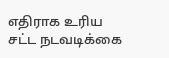எதிராக உரிய சட்ட நடவடிக்கை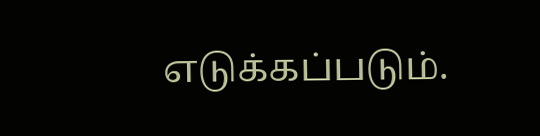எடுக்கப்படும்.